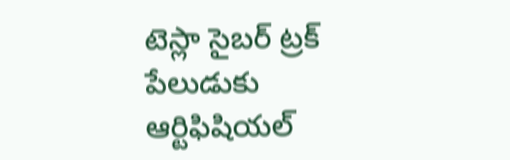టెస్లా సైబర్ ట్రక్ పేలుడుకు ఆర్టిఫిషియల్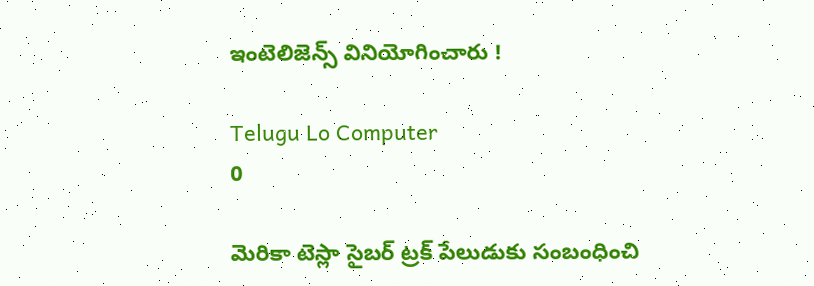ఇంటెలిజెన్స్ వినియోగించారు !

Telugu Lo Computer
0

మెరికా టెస్లా సైబర్ ట్రక్ పేలుడుకు సంబంధించి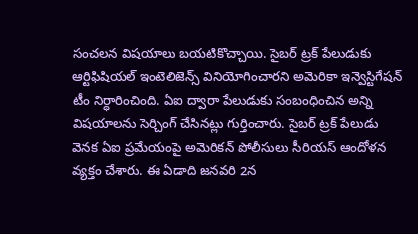సంచలన విషయాలు బయటికొచ్చాయి. సైబర్ ట్రక్ పేలుడుకు ఆర్టిఫిషియల్ ఇంటెలిజెన్స్ వినియోగించారని అమెరికా ఇన్వెస్టిగేషన్ టీం నిర్ధారించింది. ఏఐ ద్వారా పేలుడుకు సంబంధించిన అన్ని విషయాలను సెర్చింగ్ చేసినట్లు గుర్తించారు. సైబర్ ట్రక్ పేలుడు వెనక ఏఐ ప్రమేయంపై అమెరికన్ పోలీసులు సీరియస్ ఆందోళన వ్యక్తం చేశారు. ఈ ఏడాది జనవరి 2న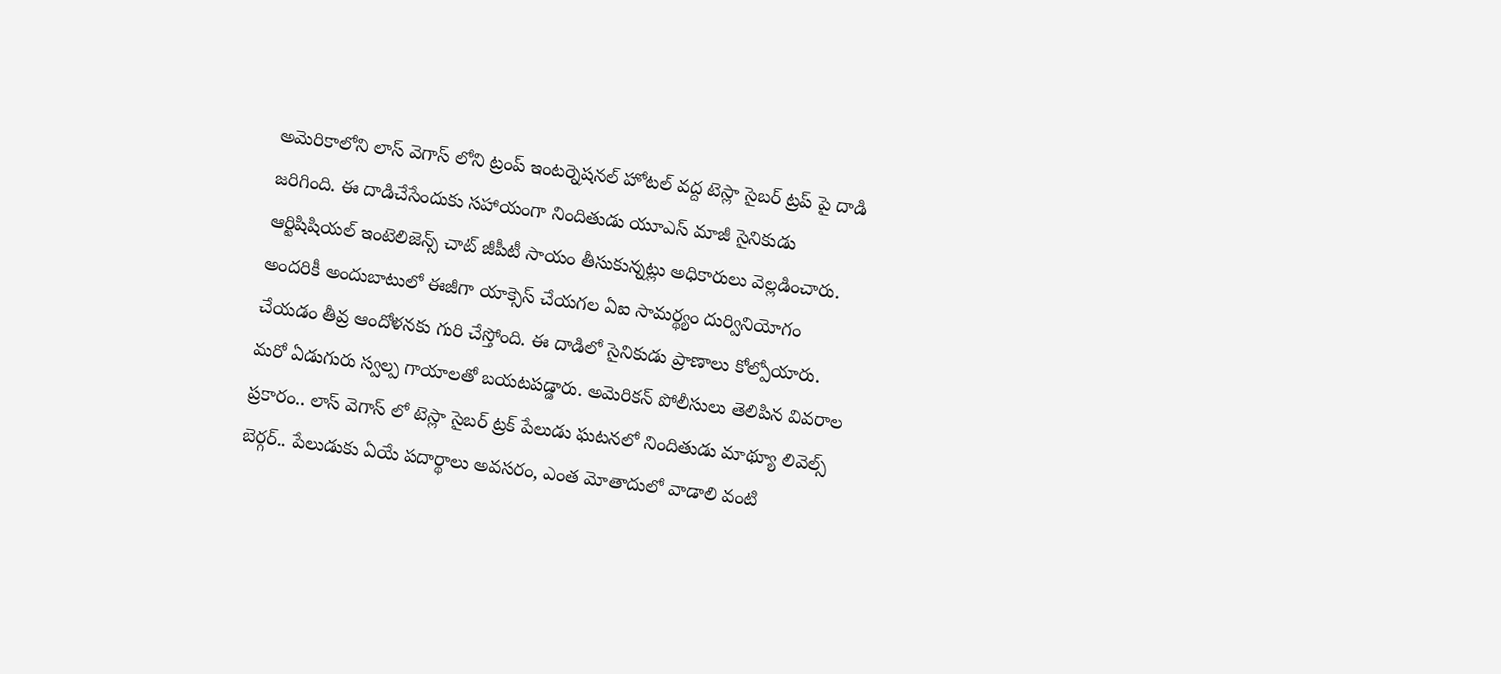అమెరికాలోని లాస్ వెగాస్ లోని ట్రంప్ ఇంటర్నెషనల్ హోటల్ వద్ద టెస్లా సైబర్ ట్రప్ పై దాడి జరిగింది. ఈ దాడిచేసేందుకు సహాయంగా నిందితుడు యూఎస్ మాజీ సైనికుడు ఆర్టిషిషియల్ ఇంటెలిజెన్స్ చాట్ జీపీటీ సాయం తీసుకున్నట్లు అధికారులు వెల్లడించారు. అందరికీ అందుబాటులో ఈజీగా యాక్సెస్ చేయగల ఏఐ సామర్థ్యం దుర్వినియోగం చేయడం తీవ్ర ఆందోళనకు గురి చేస్తోంది. ఈ దాడిలో సైనికుడు ప్రాణాలు కోల్పోయారు. మరో ఏడుగురు స్వల్ప గాయాలతో బయటపడ్డారు. అమెరికన్ పోలీసులు తెలిపిన వివరాల ప్రకారం.. లాస్ వెగాస్ లో టెస్లా సైబర్ ట్రక్ పేలుడు ఘటనలో నిందితుడు మాథ్యూ లివెల్స్ బెర్గర్.. పేలుడుకు ఏయే పదార్థాలు అవసరం, ఎంత మోతాదులో వాడాలి వంటి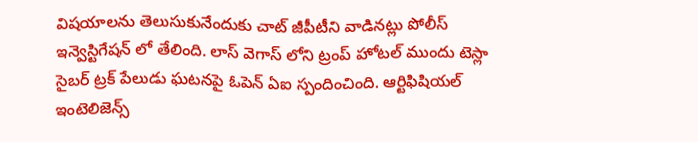విషయాలను తెలుసుకునేందుకు చాట్ జీపీటీని వాడినట్లు పోలీస్ ఇన్వెస్టిగేషన్ లో తేలింది. లాస్ వెగాస్ లోని ట్రంప్ హోటల్ ముందు టెస్లా సైబర్ ట్రక్ పేలుడు ఘటనపై ఓపెన్ ఏఐ స్పందించింది. ఆర్టిఫిషియల్ ఇంటెలిజెన్స్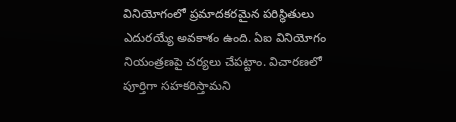వినియోగంలో ప్రమాదకరమైన పరిస్థితులు ఎదురయ్యే అవకాశం ఉంది. ఏఐ వినియోగం నియంత్రణపై చర్యలు చేపట్టాం. విచారణలో పూర్తిగా సహకరిస్తామని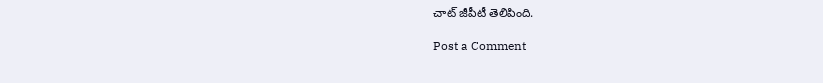చాట్ జీపీటీ తెలిపింది.

Post a Comment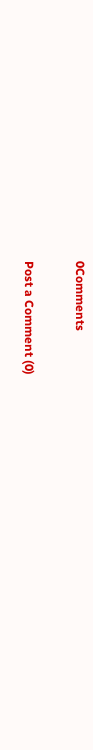0Comments

Post a Comment (0)